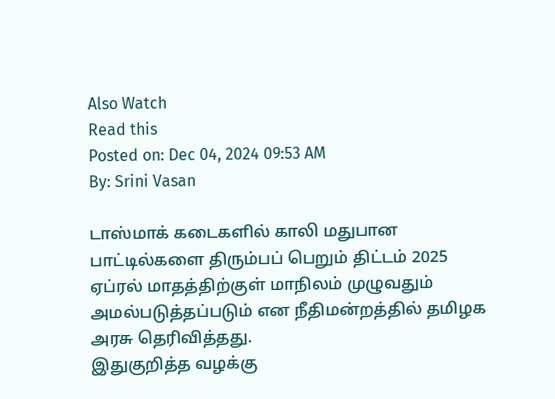Also Watch
Read this
Posted on: Dec 04, 2024 09:53 AM
By: Srini Vasan

டாஸ்மாக் கடைகளில் காலி மதுபான பாட்டில்களை திரும்பப் பெறும் திட்டம் 2025 ஏப்ரல் மாதத்திற்குள் மாநிலம் முழுவதும் அமல்படுத்தப்படும் என நீதிமன்றத்தில் தமிழக அரசு தெரிவித்தது.
இதுகுறித்த வழக்கு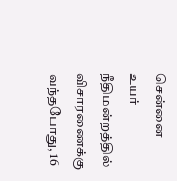சென்னை உயர் நீதிமன்றத்தில் விசாரணைக்கு வந்தபோது, 16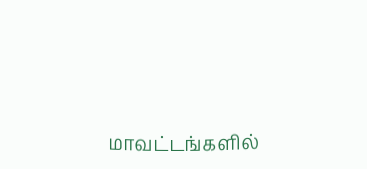மாவட்டங்களில்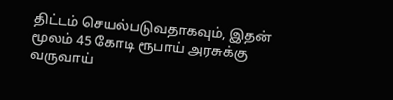திட்டம் செயல்படுவதாகவும், இதன் மூலம் 45 கோடி ரூபாய் அரசுக்கு வருவாய்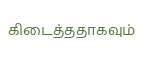கிடைத்ததாகவும்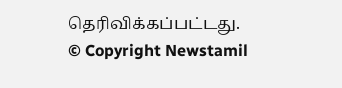தெரிவிக்கப்பட்டது.
© Copyright Newstamil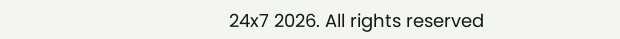24x7 2026. All rights reserved